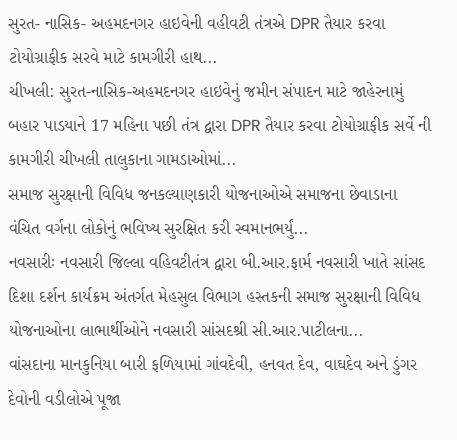સુરત- નાસિક- અહમદનગર હાઇવેની વહીવટી તંત્રએ DPR તૈયાર કરવા ટોયોગ્રાફીક સરવે માટે કામગીરી હાથ...
ચીખલી: સુરત-નાસિક-અહમદનગર હાઇવેનું જમીન સંપાદન માટે જાહેરનામું બહાર પાડયાને 17 મહિના પછી તંત્ર દ્વારા DPR તૈયાર કરવા ટોયોગ્રાફીક સર્વે ની કામગીરી ચીખલી તાલુકાના ગામડાઓમાં...
સમાજ સુરક્ષાની વિવિધ જનકલ્યાણકારી યોજનાઓએ સમાજના છેવાડાના વંચિત વર્ગના લોકોનું ભવિષ્ય સુરક્ષિત કરી સ્વમાનભર્યું...
નવસારીઃ નવસારી જિલ્લા વહિવટીતંત્ર દ્વારા બી.આર.ફાર્મ નવસારી ખાતે સાંસદ દિશા દર્શન કાર્યક્રમ અંતર્ગત મેહસુલ વિભાગ હસ્તકની સમાજ સુરક્ષાની વિવિધ યોજનાઓના લાભાર્થીઓને નવસારી સાંસદશ્રી સી.આર.પાટીલના...
વાંસદાના માનકુનિયા બારી ફળિયામાં ગાંવદેવી, હનવત દેવ, વાઘદેવ અને ડુંગર દેવોની વડીલોએ પૂજા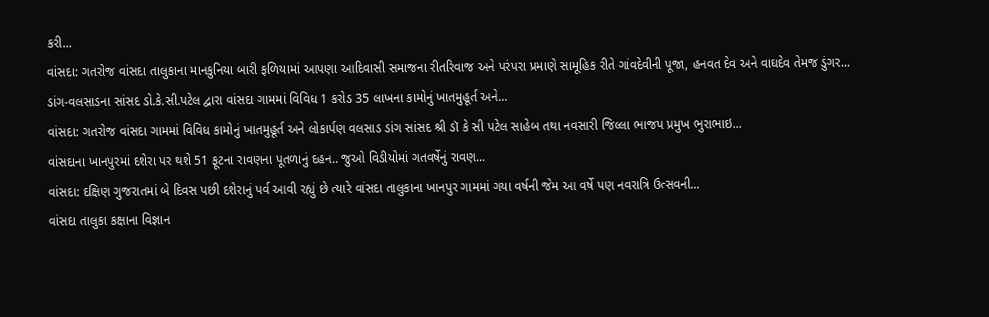કરી...
વાંસદા: ગતરોજ વાંસદા તાલુકાના માનકુનિયા બારી ફળિયામાં આપણા આદિવાસી સમાજના રીતરિવાજ અને પરંપરા પ્રમાણે સામૂહિક રીતે ગાંવદેવીની પૂજા, હનવત દેવ અને વાઘદેવ તેમજ ડુંગર...
ડાંગ-વલસાડના સાંસદ ડો.કે.સી.પટેલ દ્વારા વાંસદા ગામમાં વિવિધ 1 કરોડ 35 લાખના કામોનું ખાતમુહૂર્ત અને...
વાંસદા: ગતરોજ વાંસદા ગામમાં વિવિધ કામોનું ખાતમુહૂર્ત અને લોકાર્પણ વલસાડ ડાંગ સાંસદ શ્રી ડૉ કે સી પટેલ સાહેબ તથા નવસારી જિલ્લા ભાજપ પ્રમુખ ભુરાભાઇ...
વાંસદાના ખાનપુરમાં દશેરા પર થશે 51 ફૂટના રાવણના પૂતળાનું દહન.. જુઓ વિડીયોમાં ગતવર્ષેનું રાવણ...
વાંસદા: દક્ષિણ ગુજરાતમાં બે દિવસ પછી દશેરાનું પર્વ આવી રહ્યું છે ત્યારે વાંસદા તાલુકાના ખાનપુર ગામમાં ગયા વર્ષની જેમ આ વર્ષે પણ નવરાત્રિ ઉત્સવની...
વાંસદા તાલુકા કક્ષાના વિજ્ઞાન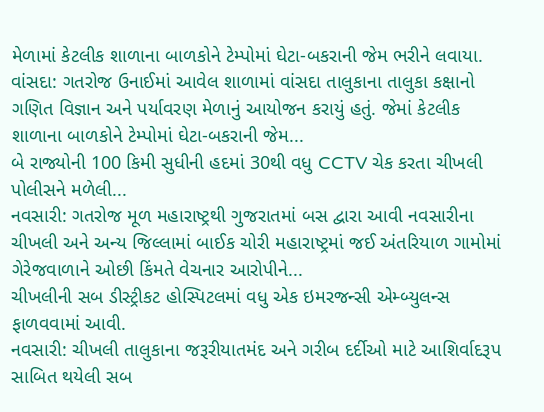મેળામાં કેટલીક શાળાના બાળકોને ટેમ્પોમાં ઘેટા-બકરાની જેમ ભરીને લવાયા.
વાંસદા: ગતરોજ ઉનાઈમાં આવેલ શાળામાં વાંસદા તાલુકાના તાલુકા કક્ષાનો ગણિત વિજ્ઞાન અને પર્યાવરણ મેળાનું આયોજન કરાયું હતું. જેમાં કેટલીક શાળાના બાળકોને ટેમ્પોમાં ઘેટા-બકરાની જેમ...
બે રાજ્યોની 100 કિમી સુધીની હદમાં 30થી વધુ CCTV ચેક કરતા ચીખલી પોલીસને મળેલી...
નવસારી: ગતરોજ મૂળ મહારાષ્ટ્રથી ગુજરાતમાં બસ દ્વારા આવી નવસારીના ચીખલી અને અન્ય જિલ્લામાં બાઈક ચોરી મહારાષ્ટ્રમાં જઈ અંતરિયાળ ગામોમાં ગેરેજવાળાને ઓછી કિંમતે વેચનાર આરોપીને...
ચીખલીની સબ ડીસ્ટ્રીકટ હોસ્પિટલમાં વધુ એક ઇમરજન્સી એમ્બ્યુલન્સ ફાળવવામાં આવી.
નવસારી: ચીખલી તાલુકાના જરૂરીયાતમંદ અને ગરીબ દર્દીઓ માટે આશિર્વાદરૂપ સાબિત થયેલી સબ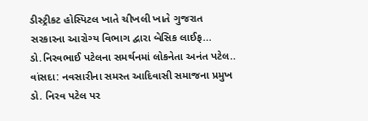ડીસ્ટ્રીકટ હોસ્પિટલ ખાતે ચીખલી ખાતે ગુજરાત સરકારના આરોગ્ય વિભાગ દ્વારા બેસિક લાઈફ...
ડો.નિરવભાઈ પટેલના સમર્થનમાં લોકનેતા અનંત પટેલ..
વાંસદા: નવસારીના સમસ્ત આદિવાસી સમાજના પ્રમુખ ડો. નિરવ પટેલ પર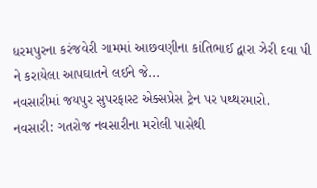ધરમપુરના કરંજવેરી ગામમાં આછવણીના કાંતિભાઈ દ્વારા ઝેરી દવા પી ને કરાયેલા આપઘાતને લઈને જે...
નવસારીમાં જયપુર સુપરફાસ્ટ એક્સપ્રેસ ટ્રેન પર પથ્થરમારો.
નવસારી: ગતરોજ નવસારીના મરોલી પાસેથી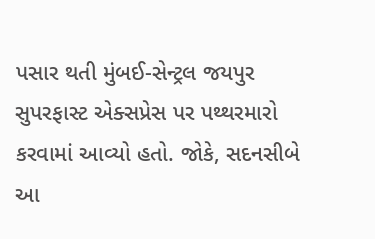પસાર થતી મુંબઈ-સેન્ટ્રલ જયપુર સુપરફાસ્ટ એક્સપ્રેસ પર પથ્થરમારો કરવામાં આવ્યો હતો. જોકે, સદનસીબે આ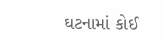ઘટનામાં કોઈ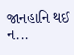જાનહાનિ થઈ ન...